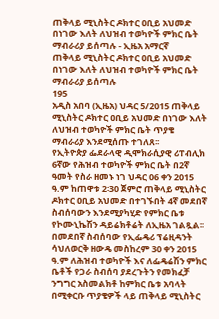ጠቅላይ ሚኒስትር ዶክተር ዐቢይ አህመድ በነገው እለት ለህዝብ ተወካዮች ምክር ቤት ማብራሪያ ይሰጣሉ - ኢዜአ አማርኛ
ጠቅላይ ሚኒስትር ዶክተር ዐቢይ አህመድ በነገው እለት ለህዝብ ተወካዮች ምክር ቤት ማብራሪያ ይሰጣሉ
195
አዲስ አበባ (ኢዜአ) ህዳር 5/2015 ጠቅላይ ሚኒስትር ዶክተር ዐቢይ አህመድ በነገው እለት ለህዝብ ተወካዮች ምክር ቤት ጥያቄ ማብራሪያ እንደሚሰጡ ተገለጸ፡፡
የኢትዮጵያ ፌደራላዊ ዲሞክራሲያዊ ሪፐብሊክ 6ኛው የሕዝብ ተወካዮች ምክር ቤት በ2ኛ ዓመት የስራ ዘመኑ ነገ ህዳር 06 ቀን 2015 ዓ.ም ከጠዋቱ 2፡30 ጀምሮ ጠቅላይ ሚኒስትር ዶክተር ዐቢይ አህመድ በተገኙበት 4ኛ መደበኛ ስብሰባውን እንደሚያካሂድ የምክር ቤቱ የኮሙኒኬሽን ዳይሬክቶሬት ለኢዜአ ገልጿል፡፡
በመደበኛ ስብሰባው የኢፌዴሪ ፕሬዚዳንት ሳህለወርቅ ዘውዴ መስከረም 30 ቀን 2015 ዓ.ም ለሕዝብ ተወካዮች እና ለፌዴሬሽን ምክር ቤቶች የጋራ ስብሰባ ያደረጉትን የመክፈቻ ንግግር አስመልክቶ ከምክር ቤቱ አባላት በሚቀርቡ ጥያቄዎች ላይ ጠቅላይ ሚኒስትር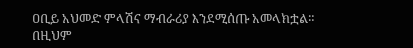ዐቢይ አህመድ ምላሽና ማብራሪያ እንደሚሰጡ አመላክቷል።
በዚህም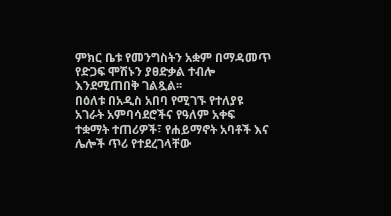ምክር ቤቱ የመንግስትን አቋም በማዳመጥ የድጋፍ ሞሽኑን ያፀድቃል ተብሎ እንደሚጠበቅ ገልጿል፡፡
በዕለቱ በአዲስ አበባ የሚገኙ የተለያዩ አገራት አምባሳደሮችና የዓለም አቀፍ ተቋማት ተጠሪዎች፣ የሐይማኖት አባቶች እና ሌሎች ጥሪ የተደረገላቸው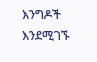እንግዶች እንደሚገኙ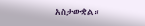አስታውቋል።